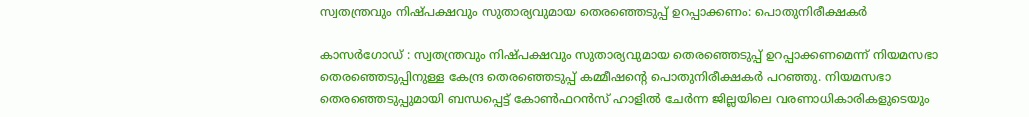സ്വതന്ത്രവും നിഷ്പക്ഷവും സുതാര്യവുമായ തെരഞ്ഞെടുപ്പ് ഉറപ്പാക്കണം: പൊതുനിരീക്ഷകര്‍

കാസര്‍ഗോഡ് : സ്വതന്ത്രവും നിഷ്പക്ഷവും സുതാര്യവുമായ തെരഞ്ഞെടുപ്പ് ഉറപ്പാക്കണമെന്ന് നിയമസഭാ തെരഞ്ഞെടുപ്പിനുള്ള കേന്ദ്ര തെരഞ്ഞെടുപ്പ് കമ്മീഷന്റെ പൊതുനിരീക്ഷകര്‍ പറഞ്ഞു. നിയമസഭാ തെരഞ്ഞെടുപ്പുമായി ബന്ധപ്പെട്ട് കോണ്‍ഫറന്‍സ് ഹാളില്‍ ചേര്‍ന്ന ജില്ലയിലെ വരണാധികാരികളുടെയും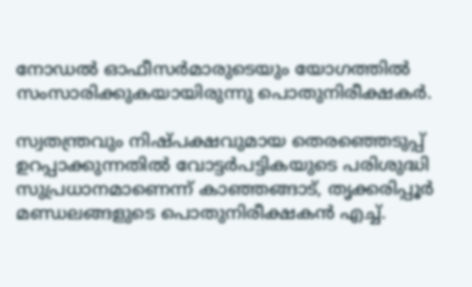നോഡല്‍ ഓഫീസര്‍മാരുടെയും യോഗത്തില്‍ സംസാരിക്കുകയായിരുന്നു പൊതുനിരീക്ഷകര്‍.

സ്വതന്ത്രവും നിഷ്പക്ഷവുമായ തെരഞ്ഞെടുപ്പ് ഉറപ്പാക്കുന്നതില്‍ വോട്ടര്‍പട്ടികയുടെ പരിശുദ്ധി സുപ്രധാനമാണെന്ന് കാഞ്ഞങ്ങാട്, തൃക്കരിപ്പൂര്‍ മണ്ഡലങ്ങളുടെ പൊതുനിരീക്ഷകന്‍ എച്ച്.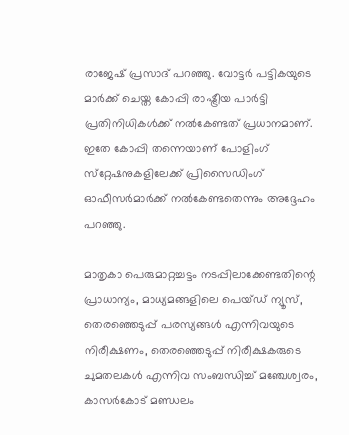രാജേഷ് പ്രസാദ് പറഞ്ഞു. വോട്ടര്‍ പട്ടികയുടെ മാര്‍ക്ക് ചെയ്ത കോപ്പി രാഷ്ട്രീയ പാര്‍ട്ടി പ്രതിനിധികള്‍ക്ക് നല്‍കേണ്ടത് പ്രധാനമാണ്. ഇതേ കോപ്പി തന്നെയാണ് പോളിംഗ് സ്‌റ്റേഷനുകളിലേക്ക് പ്രിസൈഡിംഗ് ഓഫീസര്‍മാര്‍ക്ക് നല്‍കേണ്ടതെന്നും അദ്ദേഹം പറഞ്ഞു.

മാതൃകാ പെരുമാറ്റച്ചട്ടം നടപ്പിലാക്കേണ്ടതിന്റെ പ്രാധാന്യം, മാധ്യമങ്ങളിലെ പെയ്ഡ് ന്യൂസ്, തെരഞ്ഞെടുപ്പ് പരസ്യങ്ങള്‍ എന്നിവയുടെ നിരീക്ഷണം, തെരഞ്ഞെടുപ്പ് നിരീക്ഷകരുടെ ചുമതലകള്‍ എന്നിവ സംബന്ധിച്ച് മഞ്ചേശ്വരം, കാസര്‍കോട് മണ്ഡലം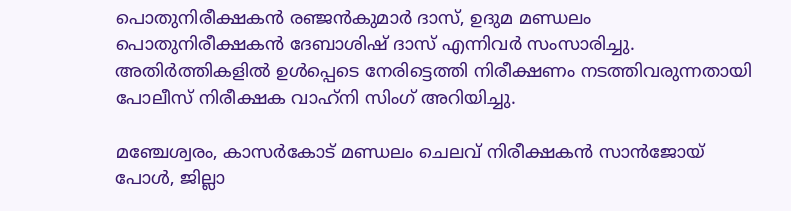പൊതുനിരീക്ഷകന്‍ രഞ്ജന്‍കുമാര്‍ ദാസ്, ഉദുമ മണ്ഡലം പൊതുനിരീക്ഷകന്‍ ദേബാശിഷ് ദാസ് എന്നിവര്‍ സംസാരിച്ചു. അതിര്‍ത്തികളില്‍ ഉള്‍പ്പെടെ നേരിട്ടെത്തി നിരീക്ഷണം നടത്തിവരുന്നതായി പോലീസ് നിരീക്ഷക വാഹ്‌നി സിംഗ് അറിയിച്ചു.

മഞ്ചേശ്വരം, കാസര്‍കോട് മണ്ഡലം ചെലവ് നിരീക്ഷകന്‍ സാന്‍ജോയ് പോള്‍, ജില്ലാ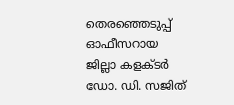തെരഞ്ഞെടുപ്പ് ഓഫീസറായ ജില്ലാ കളക്ടര്‍ ഡോ. ഡി. സജിത്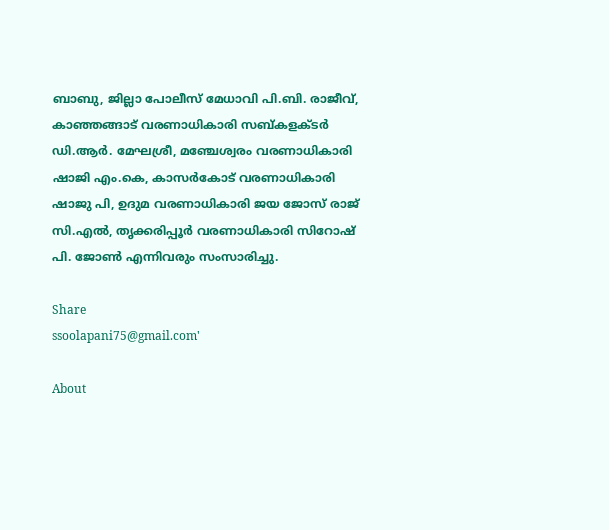ബാബു, ജില്ലാ പോലീസ് മേധാവി പി.ബി. രാജീവ്, കാഞ്ഞങ്ങാട് വരണാധികാരി സബ്കളക്ടര്‍ ഡി.ആര്‍. മേഘശ്രീ, മഞ്ചേശ്വരം വരണാധികാരി ഷാജി എം.കെ, കാസര്‍കോട് വരണാധികാരി ഷാജു പി, ഉദുമ വരണാധികാരി ജയ ജോസ് രാജ് സി.എല്‍, തൃക്കരിപ്പൂര്‍ വരണാധികാരി സിറോഷ് പി. ജോണ്‍ എന്നിവരും സംസാരിച്ചു.

Share
ssoolapani75@gmail.com'

About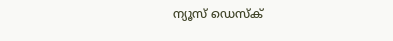ന്യൂസ് ഡെസ്ക്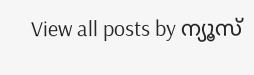View all posts by ന്യൂസ്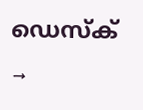ഡെസ്ക് →